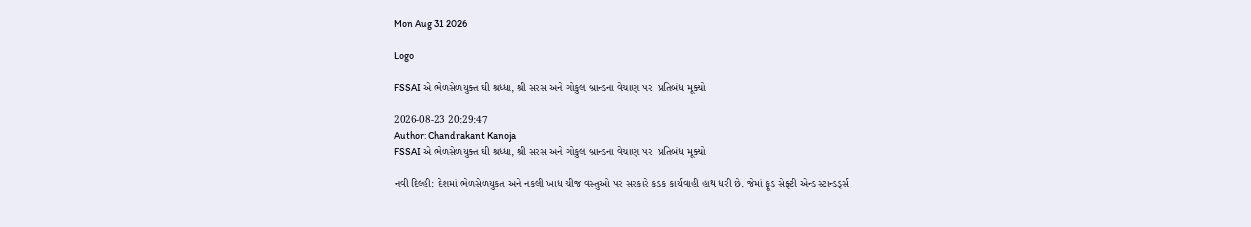Mon Aug 31 2026

Logo

FSSAI એ ભેળસેળયુક્ત ઘી શ્રધ્ધા, શ્રી સરસ અને ગોકુલ બ્રાન્ડના વેચાણ પર  પ્રતિબંધ મૂક્યો

2026-08-23 20:29:47
Author: Chandrakant Kanoja
FSSAI એ ભેળસેળયુક્ત ઘી શ્રધ્ધા, શ્રી સરસ અને ગોકુલ બ્રાન્ડના વેચાણ પર  પ્રતિબંધ મૂક્યો

નવી દિલ્હી: દેશમાં ભેળસેળયુકત અને નકલી ખાધ ચીજ વસ્તુઓ પર સરકારે કડક કાર્યવાહી હાથ ધરી છે. જેમાં ફૂડ સેફ્ટી એન્ડ સ્ટાન્ડર્ડ્સ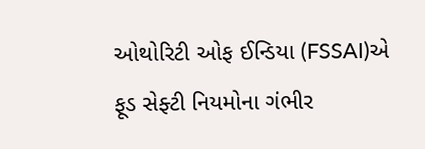ઓથોરિટી ઓફ ઈન્ડિયા (FSSAI)એ ફૂડ સેફ્ટી નિયમોના ગંભીર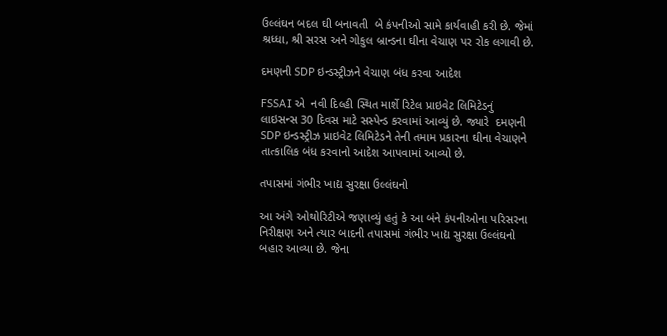ઉલ્લંઘન બદલ ઘી બનાવતી  બે કંપનીઓ સામે કાર્યવાહી કરી છે. જેમાં  શ્રધ્ધા, શ્રી સરસ અને ગોકુલ બ્રાન્ડના ઘીના વેચાણ પર રોક લગાવી છે.

દમણની SDP ઇન્ડસ્ટ્રીઝને વેચાણ બંધ કરવા આદેશ

FSSAI એ  નવી દિલ્હી સ્થિત માર્શે રિટેલ પ્રાઇવેટ લિમિટેડનું લાઇસન્સ 30 દિવસ માટે સસ્પેન્ડ કરવામાં આવ્યું છે. જ્યારે  દમણની SDP ઇન્ડસ્ટ્રીઝ પ્રાઇવેટ લિમિટેડને તેની તમામ પ્રકારના ઘીના વેચાણને તાત્કાલિક બંધ કરવાનો આદેશ આપવામાં આવ્યો છે.

તપાસમાં ગંભીર ખાદ્ય સુરક્ષા ઉલ્લંઘનો

આ અંગે ઓથોરિટીએ જણાવ્યું હતું કે આ બંને કંપનીઓના પરિસરના નિરીક્ષણ અને ત્યાર બાદની તપાસમાં ગંભીર ખાદ્ય સુરક્ષા ઉલ્લંઘનો બહાર આવ્યા છે. જેના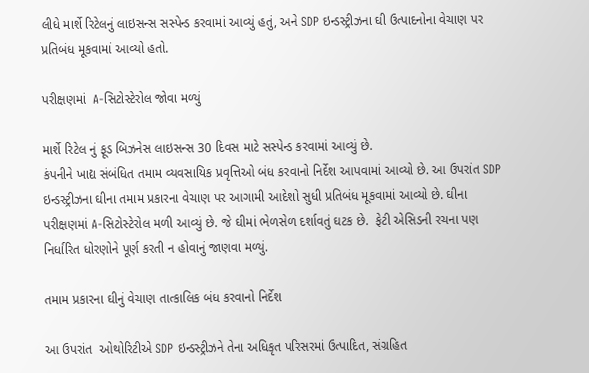લીધે માર્શે રિટેલનું લાઇસન્સ સસ્પેન્ડ કરવામાં આવ્યું હતું, અને SDP ઇન્ડસ્ટ્રીઝના ઘી ઉત્પાદનોના વેચાણ પર પ્રતિબંધ મૂકવામાં આવ્યો હતો.

પરીક્ષણમાં  A-સિટોસ્ટેરોલ જોવા મળ્યું

માર્શે રિટેલ નું ફૂડ બિઝનેસ લાઇસન્સ 30 દિવસ માટે સસ્પેન્ડ કરવામાં આવ્યું છે.
કંપનીને ખાદ્ય સંબંધિત તમામ વ્યવસાયિક પ્રવૃત્તિઓ બંધ કરવાનો નિર્દેશ આપવામાં આવ્યો છે. આ ઉપરાંત SDP ઇન્ડસ્ટ્રીઝના ઘીના તમામ પ્રકારના વેચાણ પર આગામી આદેશો સુધી પ્રતિબંધ મૂકવામાં આવ્યો છે. ઘીના  પરીક્ષણમાં A-સિટોસ્ટેરોલ મળી આવ્યું છે. જે ઘીમાં ભેળસેળ દર્શાવતું ઘટક છે.  ફેટી એસિડની રચના પણ નિર્ધારિત ધોરણોને પૂર્ણ કરતી ન હોવાનું જાણવા મળ્યું.

તમામ પ્રકારના ઘીનું વેચાણ તાત્કાલિક બંધ કરવાનો નિર્દેશ

આ ઉપરાંત  ઓથોરિટીએ SDP ઇન્ડસ્ટ્રીઝને તેના અધિકૃત પરિસરમાં ઉત્પાદિત, સંગ્રહિત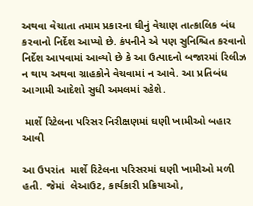અથવા વેચાતા તમામ પ્રકારના ઘીનું વેચાણ તાત્કાલિક બંધ કરવાનો નિર્દેશ આપ્યો છે. કંપનીને એ પણ સુનિશ્ચિત કરવાનો નિર્દેશ આપવામાં આવ્યો છે કે આ ઉત્પાદનો બજારમાં રિલીઝ ન થાય અથવા ગ્રાહકોને વેચવામાં ન આવે. આ પ્રતિબંધ આગામી આદેશો સુધી અમલમાં રહેશે.

 માર્શે રિટેલના પરિસર નિરીક્ષણમાં ઘણી ખામીઓ બહાર આવી

આ ઉપરાંત  માર્શે રિટેલના પરિસરમાં ઘણી ખામીઓ મળી હતી. જેમાં  લેઆઉટ, કાર્યકારી પ્રક્રિયાઓ,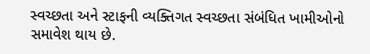સ્વચ્છતા અને સ્ટાફની વ્યક્તિગત સ્વચ્છતા સંબંધિત ખામીઓનો સમાવેશ થાય છે.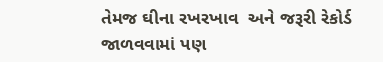તેમજ ઘીના રખરખાવ  અને જરૂરી રેકોર્ડ જાળવવામાં પણ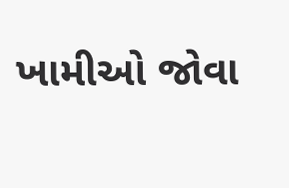ખામીઓ જોવા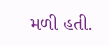મળી હતી.